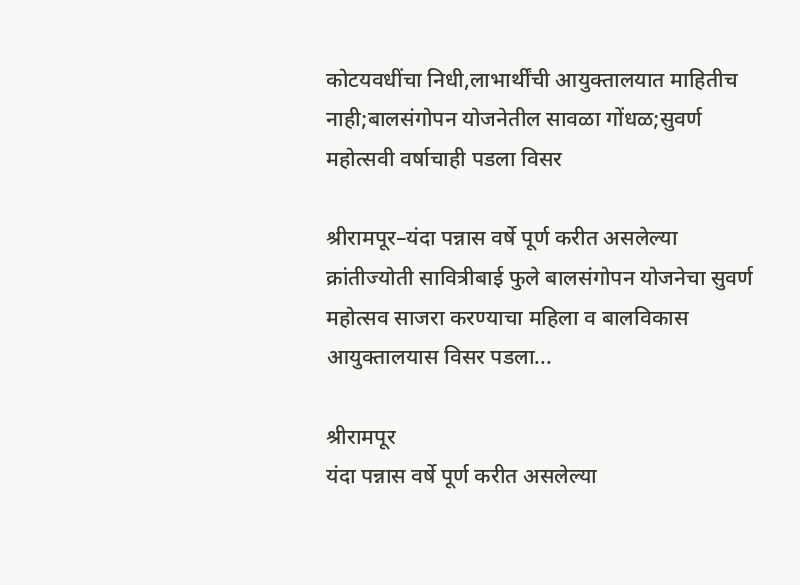कोटयवधींचा निधी,लाभार्थींची आयुक्तालयात माहितीच नाही;बालसंगोपन योजनेतील सावळा गोंधळ;सुवर्ण महोत्सवी वर्षाचाही पडला विसर

श्रीरामपूर–यंदा पन्नास वर्षे पूर्ण करीत असलेल्या क्रांतीज्योती सावित्रीबाई फुले बालसंगोपन योजनेचा सुवर्ण महोत्सव साजरा करण्याचा महिला व बालविकास आयुक्तालयास विसर पडला...

श्रीरामपूर
यंदा पन्नास वर्षे पूर्ण करीत असलेल्या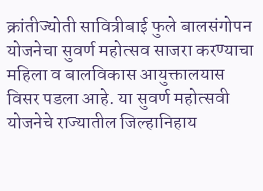क्रांतीज्योती सावित्रीबाई फुले बालसंगोपन योजनेचा सुवर्ण महोत्सव साजरा करण्याचा महिला व बालविकास आयुक्तालयास विसर पडला आहे. या सुवर्ण महोत्सवी योजनेचे राज्यातील जिल्हानिहाय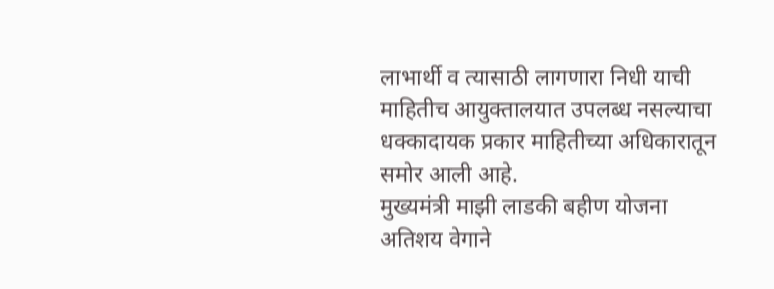लाभार्थी व त्यासाठी लागणारा निधी याची माहितीच आयुक्तालयात उपलब्ध नसल्याचा धक्कादायक प्रकार माहितीच्या अधिकारातून समोर आली आहे.
मुख्यमंत्री माझी लाडकी बहीण योजना अतिशय वेगाने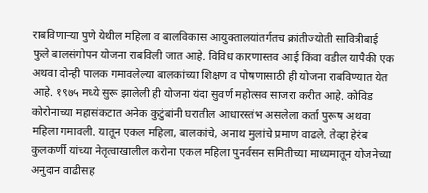राबविणाऱ्या पुणे येथील महिला व बालविकास आयुक्तालयांतर्गतच क्रांतीज्योती सावित्रीबाई फुले बालसंगोपन योजना राबविली जात आहे. विविध कारणास्तव आई किंवा वडील यापैकी एक अथवा दोन्ही पालक गमावलेल्या बालकांच्या शिक्षण व पोषणासाठी ही योजना राबविण्यात येत आहे. १९७५ मध्ये सुरू झालेली ही योजना यंदा सुवर्ण महोत्सव साजरा करीत आहे. कोविड कोरोनाच्या महासंकटात अनेक कुटुंबांनी घरातील आधारस्तंभ असलेला कर्ता पुरूष अथवा महिला गमावली. यातून एकल महिला, बालकांचे, अनाथ मुलांचे प्रमाण वाढले. तेव्हा हेरंब कुलकर्णी यांच्या नेतृत्वाखालील करोना एकल महिला पुनर्वसन समितीच्या माध्यमातून योजनेच्या अनुदान वाढीसह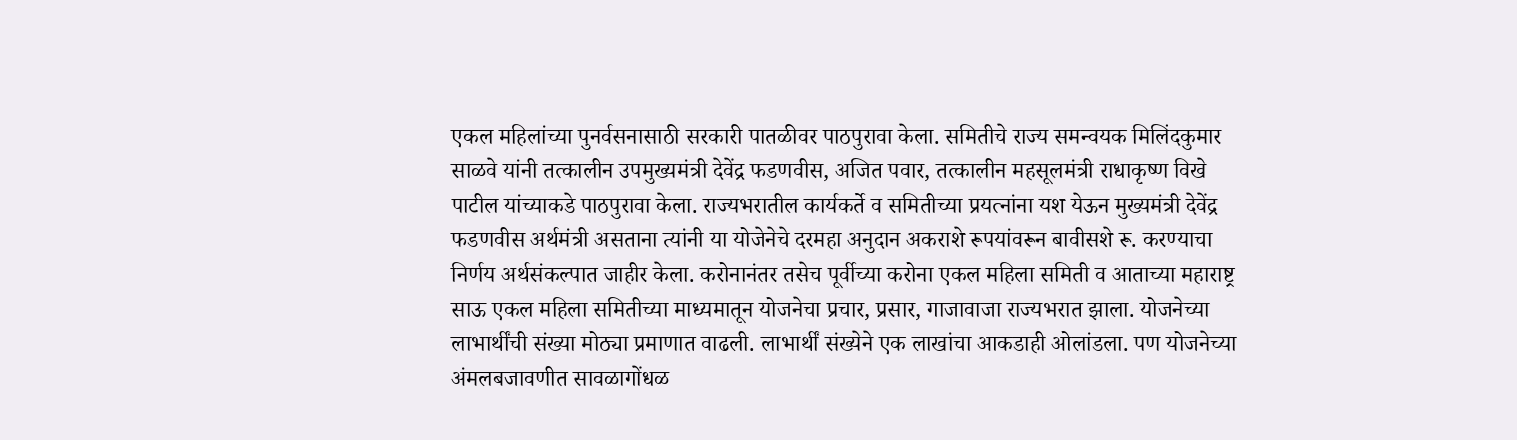एकल महिलांच्या पुनर्वसनासाठी सरकारी पातळीवर पाठपुरावा केला. समितीचे राज्य समन्वयक मिलिंदकुमार साळवे यांनी तत्कालीन उपमुख्यमंत्री देवेंद्र फडणवीस, अजित पवार, तत्कालीन महसूलमंत्री राधाकृष्ण विखे पाटील यांच्याकडे पाठपुरावा केला. राज्यभरातील कार्यकर्ते व समितीच्या प्रयत्नांना यश येऊन मुख्यमंत्री देवेंद्र फडणवीस अर्थमंत्री असताना त्यांनी या योजेनेचे दरमहा अनुदान अकराशे रूपयांवरून बावीसशे रू. करण्याचा निर्णय अर्थसंकल्पात जाहीर केला. करोनानंतर तसेच पूर्वीच्या करोना एकल महिला समिती व आताच्या महाराष्ट्र साऊ एकल महिला समितीच्या माध्यमातून योजनेचा प्रचार, प्रसार, गाजावाजा राज्यभरात झाला. योजनेच्या लाभार्थींची संख्या मोठ्या प्रमाणात वाढली. लाभार्थीं संख्येने एक लाखांचा आकडाही ओलांडला. पण योजनेच्या अंमलबजावणीत सावळागोंधळ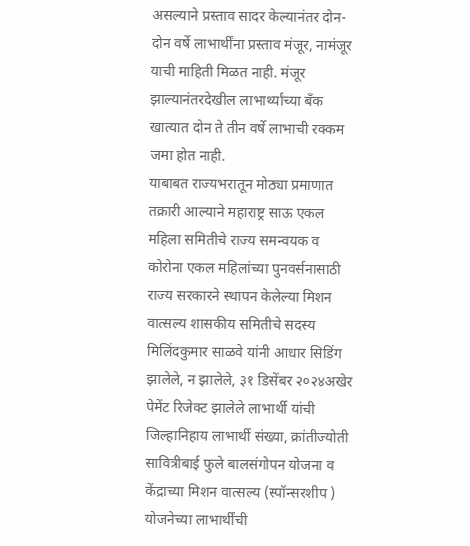असल्याने प्रस्ताव सादर केल्यानंतर दोन-दोन वर्षे लाभार्थींना प्रस्ताव मंजूर, नामंजूर याची माहिती मिळत नाही. मंजूर झाल्यानंतरदेखील लाभार्थ्यांच्या बँक खात्यात दोन ते तीन वर्षे लाभाची रक्कम जमा होत नाही.
याबाबत राज्यभरातून मोठ्या प्रमाणात तक्रारी आल्याने महाराष्ट्र साऊ एकल महिला समितीचे राज्य समन्वयक व कोरोना एकल महिलांच्या पुनवर्सनासाठी राज्य सरकारने स्थापन केलेल्या मिशन वात्सल्य शासकीय समितीचे सदस्य मिलिंदकुमार साळवे यांनी आधार सिडिंग झालेले, न झालेले, ३१ डिसेंबर २०२४अखेर पेमेंट रिजेक्ट झालेले लाभार्थी यांची जिल्हानिहाय लाभार्थी संख्या, क्रांतीज्योती सावित्रीबाई फुले बालसंगोपन योजना व केंद्राच्या मिशन वात्सल्य (स्पॉन्सरशीप ) योजनेच्या लाभार्थींची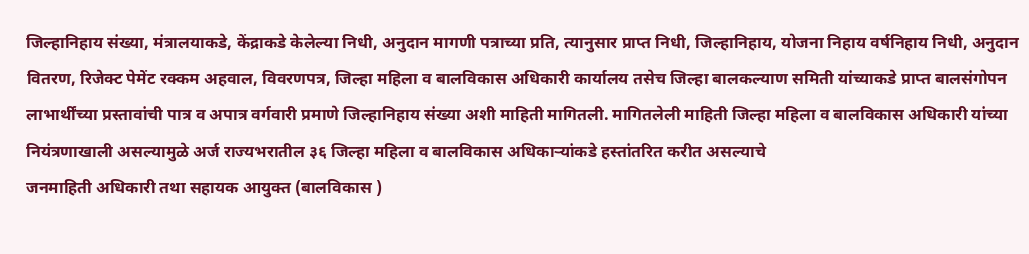जिल्हानिहाय संख्या, मंत्रालयाकडे, केंद्राकडे केलेल्या निधी, अनुदान मागणी पत्राच्या प्रति, त्यानुसार प्राप्त निधी, जिल्हानिहाय, योजना निहाय वर्षनिहाय निधी, अनुदान वितरण, रिजेक्ट पेमेंट रक्कम अहवाल, विवरणपत्र, जिल्हा महिला व बालविकास अधिकारी कार्यालय तसेच जिल्हा बालकल्याण समिती यांच्याकडे प्राप्त बालसंगोपन लाभार्थींच्या प्रस्तावांची पात्र व अपात्र वर्गवारी प्रमाणे जिल्हानिहाय संख्या अशी माहिती मागितली. मागितलेली माहिती जिल्हा महिला व बालविकास अधिकारी यांच्या नियंत्रणाखाली असल्यामुळे अर्ज राज्यभरातील ३६ जिल्हा महिला व बालविकास अधिकाऱ्यांकडे हस्तांतरित करीत असल्याचे
जनमाहिती अधिकारी तथा सहायक आयुक्त (बालविकास )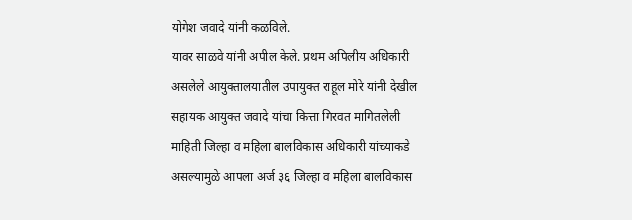योगेश जवादे यांनी कळविले.
यावर साळवे यांनी अपील केले. प्रथम अपिलीय अधिकारी असलेले आयुक्तालयातील उपायुक्त राहूल मोरे यांनी देखील सहायक आयुक्त जवादे यांचा कित्ता गिरवत मागितलेली माहिती जिल्हा व महिला बालविकास अधिकारी यांच्याकडे असल्यामुळे आपला अर्ज ३६ जिल्हा व महिला बालविकास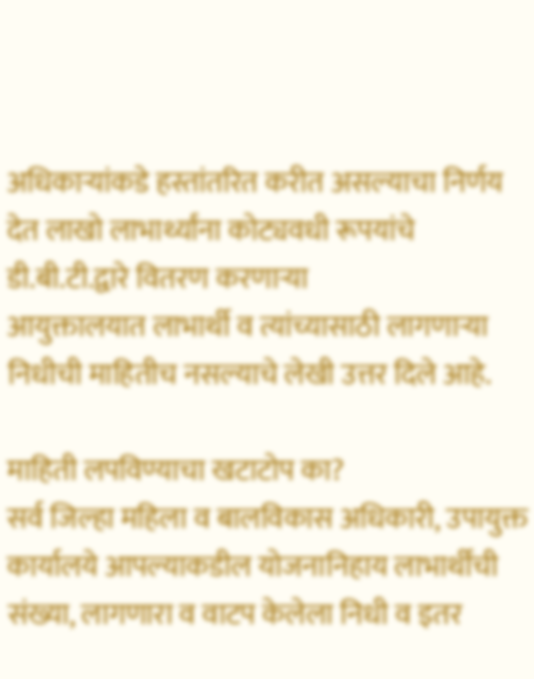अधिकाऱ्यांकडे हस्तांतरित करीत असल्याचा निर्णय देत लाखो लाभार्थ्यांना कोट्यवधी रूपयांचे डी.बी.टी.द्वारे वितरण करणाऱ्या
आयुक्तालयात लाभार्थी व त्यांच्यासाठी लागणाऱ्या निधीची माहितीच नसल्याचे लेखी उत्तर दिले आहे.

माहिती लपविण्याचा खटाटोप का?
सर्व जिल्हा महिला व बालविकास अधिकारी, उपायुक्त कार्यालये आपल्याकडील योजनानिहाय लाभार्थींची संख्या, लागणारा व वाटप केलेला निधी व इतर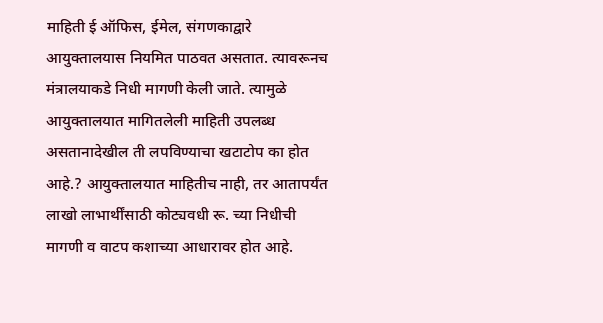माहिती ई ऑफिस, ईमेल, संगणकाद्वारे आयुक्तालयास नियमित पाठवत असतात. त्यावरूनच मंत्रालयाकडे निधी मागणी केली जाते. त्यामुळे आयुक्तालयात मागितलेली माहिती उपलब्ध असतानादेखील ती लपविण्याचा खटाटोप का होत आहे.? आयुक्तालयात माहितीच नाही, तर आतापर्यंत लाखो लाभार्थींसाठी कोट्यवधी रू. च्या निधीची मागणी व वाटप कशाच्या आधारावर होत आहे.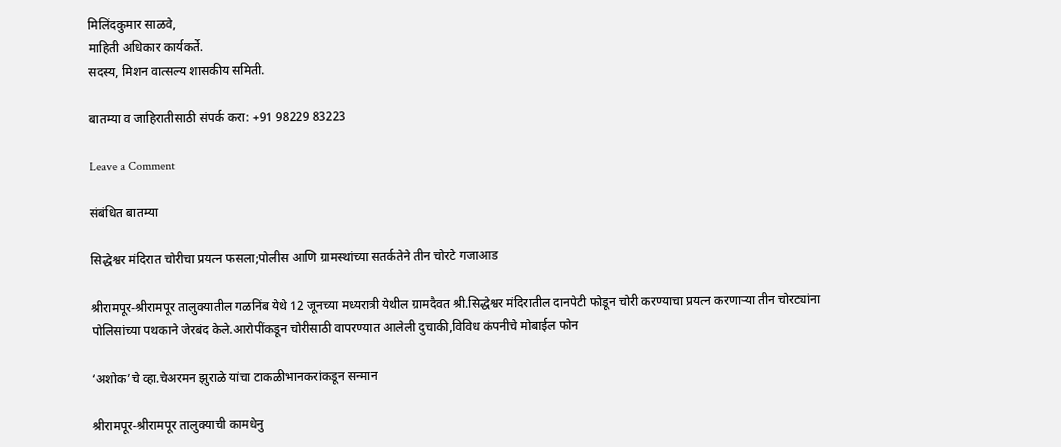मिलिंदकुमार साळवे,
माहिती अधिकार कार्यकर्ते.
सदस्य, मिशन वात्सल्य शासकीय समिती.

बातम्या व जाहिरातीसाठी संपर्क करा: +91 98229 83223

Leave a Comment

संबंधित बातम्या

सिद्धेश्वर मंदिरात चोरीचा प्रयत्न फसला;पोलीस आणि ग्रामस्थांच्या सतर्कतेने तीन चोरटे गजाआड

श्रीरामपूर-श्रीरामपूर तालुक्यातील गळनिंब येथे 12 जूनच्या मध्यरात्री येथील ग्रामदैवत श्री.सिद्धेश्वर मंदिरातील दानपेटी फोडून चोरी करण्याचा प्रयत्न करणाऱ्या तीन चोरट्यांना पोलिसांच्या पथकाने जेरबंद केले.आरोपींकडून चोरीसाठी वापरण्यात आलेली दुचाकी,विविध कंपनीचे मोबाईल फोन

‘अशोक’चे व्हा.चेअरमन झुराळे यांचा टाकळीभानकरांकडून सन्मान

श्रीरामपूर-श्रीरामपूर तालुक्याची कामधेनु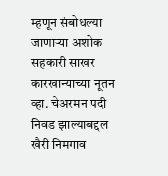म्हणून संबोधल्या जाणाऱ्या अशोक सहकारी साखर कारखान्याच्या नूतन व्हा. चेअरमन पदी निवड झाल्याबद्दल खैरी निमगाव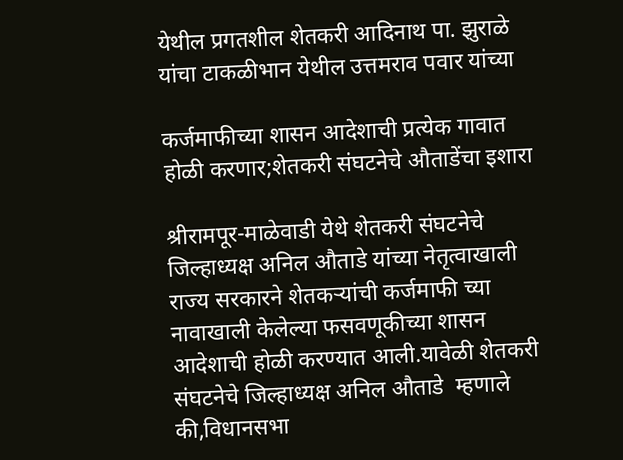येथील प्रगतशील शेतकरी आदिनाथ पा. झुराळे यांचा टाकळीभान येथील उत्तमराव पवार यांच्या

कर्जमाफीच्या शासन आदेशाची प्रत्येक गावात होळी करणार;शेतकरी संघटनेचे औताडेंचा इशारा

श्रीरामपूर-माळेवाडी येथे शेतकरी संघटनेचे जिल्हाध्यक्ष अनिल औताडे यांच्या नेतृत्वाखाली राज्य सरकारने शेतकऱ्यांची कर्जमाफी च्या नावाखाली केलेल्या फसवणूकीच्या शासन आदेशाची होळी करण्यात आली.यावेळी शेतकरी संघटनेचे जिल्हाध्यक्ष अनिल औताडे  म्हणाले की,विधानसभा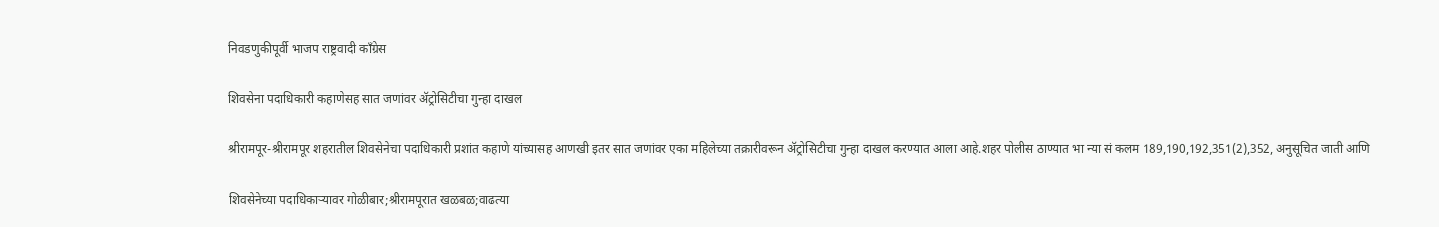निवडणुकीपूर्वी भाजप राष्ट्रवादी काँग्रेस

शिवसेना पदाधिकारी कहाणेसह सात जणांवर ॲट्रोसिटीचा गुन्हा दाखल

श्रीरामपूर-श्रीरामपूर शहरातील शिवसेनेचा पदाधिकारी प्रशांत कहाणे यांच्यासह आणखी इतर सात जणांवर एका महिलेच्या तक्रारीवरून ॲट्रोसिटीचा गुन्हा दाखल करण्यात आला आहे.शहर पोलीस ठाण्यात भा न्या सं कलम 189,190,192,351(2),352, अनुसूचित जाती आणि

शिवसेनेच्या पदाधिकाऱ्यावर गोळीबार;श्रीरामपूरात खळबळ;वाढत्या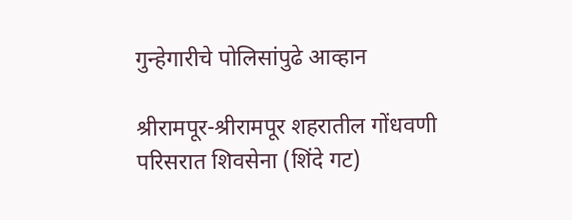गुन्हेगारीचे पोलिसांपुढे आव्हान

श्रीरामपूर-श्रीरामपूर शहरातील गोंधवणी परिसरात शिवसेना (शिंदे गट)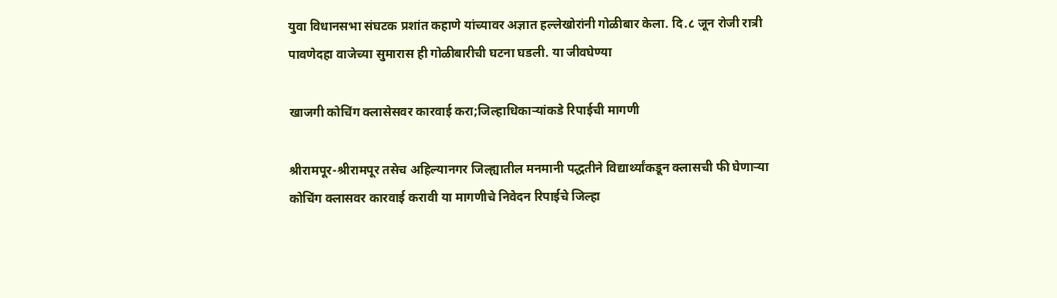युवा विधानसभा संघटक प्रशांत कहाणे यांच्यावर अज्ञात हल्लेखोरांनी गोळीबार केला. दि.८ जून रोजी रात्री पावणेदहा वाजेच्या सुमारास ही गोळीबारीची घटना घडली. या जीवघेण्या

खाजगी कोचिंग क्लासेसवर कारवाई करा;जिल्हाधिकाऱ्यांकडे रिपाईची मागणी

श्रीरामपूर-श्रीरामपूर तसेच अहिल्यानगर जिल्ह्यातील मनमानी पद्धतीने विद्यार्थ्यांकडून क्लासची फी घेणाऱ्या कोचिंग क्लासवर कारवाई करावी या मागणीचे निवेदन रिपाईचे जिल्हा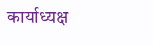कार्याध्यक्ष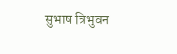सुभाष त्रिभुवन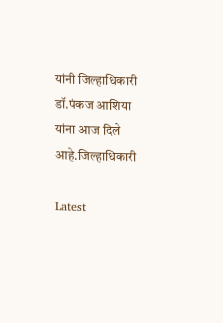यांनी जिल्हाधिकारी डॉ.पंकज आशिया यांना आज दिले आहे.जिल्हाधिकारी

Latest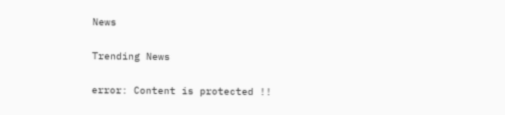News

Trending News

error: Content is protected !!